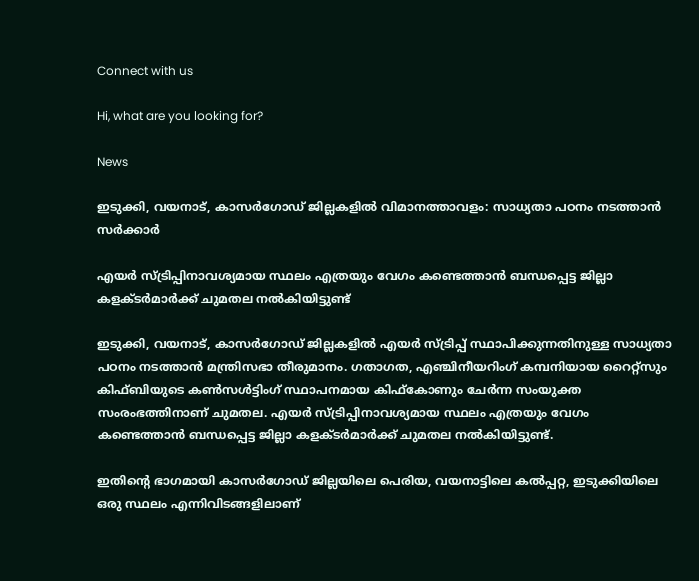Connect with us

Hi, what are you looking for?

News

ഇടുക്കി, വയനാട്, കാസര്‍ഗോഡ് ജില്ലകളില്‍ വിമാനത്താവളം: സാധ്യതാ പഠനം നടത്താന്‍ സര്‍ക്കാര്‍

എയര്‍ സ്ട്രിപ്പിനാവശ്യമായ സ്ഥലം എത്രയും വേഗം കണ്ടെത്താന്‍ ബന്ധപ്പെട്ട ജില്ലാ കളക്ടര്‍മാര്‍ക്ക് ചുമതല നല്‍കിയിട്ടുണ്ട്

ഇടുക്കി, വയനാട്, കാസര്‍ഗോഡ് ജില്ലകളില്‍ എയര്‍ സ്ട്രിപ്പ് സ്ഥാപിക്കുന്നതിനുള്ള സാധ്യതാ പഠനം നടത്താന്‍ മന്ത്രിസഭാ തീരുമാനം. ഗതാഗത, എഞ്ചിനീയറിംഗ് കമ്പനിയായ റൈറ്റ്സും കിഫ്ബിയുടെ കണ്‍സള്‍ട്ടിംഗ് സ്ഥാപനമായ കിഫ്കോണും ചേര്‍ന്ന സംയുക്ത സംരംഭത്തിനാണ് ചുമതല. എയര്‍ സ്ട്രിപ്പിനാവശ്യമായ സ്ഥലം എത്രയും വേഗം കണ്ടെത്താന്‍ ബന്ധപ്പെട്ട ജില്ലാ കളക്ടര്‍മാര്‍ക്ക് ചുമതല നല്‍കിയിട്ടുണ്ട്.

ഇതിന്റെ ഭാഗമായി കാസര്‍ഗോഡ് ജില്ലയിലെ പെരിയ, വയനാട്ടിലെ കല്‍പ്പറ്റ, ഇടുക്കിയിലെ ഒരു സ്ഥലം എന്നിവിടങ്ങളിലാണ്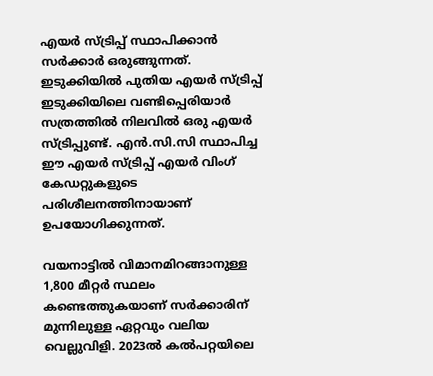എയര്‍ സ്ട്രിപ്പ് സ്ഥാപിക്കാന്‍ സര്‍ക്കാര്‍ ഒരുങ്ങുന്നത്. ഇടുക്കിയില്‍ പുതിയ എയര്‍ സ്ട്രിപ്പ് ഇടുക്കിയിലെ വണ്ടിപ്പെരിയാര്‍ സത്രത്തില്‍ നിലവില്‍ ഒരു എയര്‍ സ്ട്രിപ്പുണ്ട്. എന്‍.സി.സി സ്ഥാപിച്ച ഈ എയര്‍ സ്ട്രിപ്പ് എയര്‍ വിംഗ് കേഡറ്റുകളുടെ പരിശീലനത്തിനായാണ് ഉപയോഗിക്കുന്നത്.

വയനാട്ടില്‍ വിമാനമിറങ്ങാനുള്ള 1,800 മീറ്റര്‍ സ്ഥലം കണ്ടെത്തുകയാണ് സര്‍ക്കാരിന് മുന്നിലുള്ള ഏറ്റവും വലിയ വെല്ലുവിളി. 2023ല്‍ കല്‍പറ്റയിലെ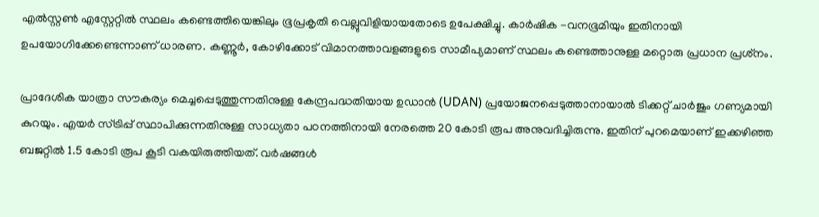എല്‍സ്റ്റണ്‍ എസ്റ്റേറ്റില്‍ സ്ഥലം കണ്ടെത്തിയെങ്കിലും ഭൂപ്രകൃതി വെല്ലുവിളിയായതോടെ ഉപേക്ഷിച്ചു. കാര്‍ഷിക -വനഭൂമിയും ഇതിനായി ഉപയോഗിക്കേണ്ടെന്നാണ് ധാരണ. കണ്ണൂര്‍, കോഴിക്കോട് വിമാനത്താവളങ്ങളുടെ സാമീപ്യമാണ് സ്ഥലം കണ്ടെത്താനുള്ള മറ്റൊരു പ്രധാന പ്രശ്‌നം.

പ്രാദേശിക യാത്രാ സൗകര്യം മെച്ചപ്പെടുത്തുന്നതിനുള്ള കേന്ദ്രപദ്ധതിയായ ഉഡാന്‍ (UDAN) പ്രയോജനപ്പെടുത്താനായാല്‍ ടിക്കറ്റ് ചാര്‍ജും ഗണ്യമായി കുറയും. എയര്‍ സ്ട്രിപ്പ് സ്ഥാപിക്കുന്നതിനുള്ള സാധ്യതാ പഠനത്തിനായി നേരത്തെ 20 കോടി രൂപ അനുവദിച്ചിരുന്നു. ഇതിന് പുറമെയാണ് ഇക്കഴിഞ്ഞ ബജറ്റില്‍ 1.5 കോടി രൂപ കൂടി വകയിരുത്തിയത്. വര്‍ഷങ്ങള്‍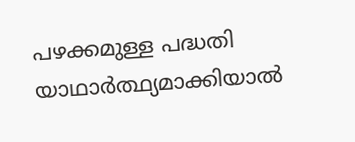പഴക്കമുള്ള പദ്ധതി യാഥാര്‍ത്ഥ്യമാക്കിയാല്‍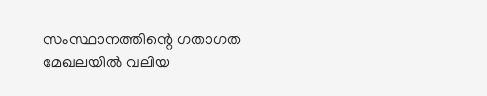സംസ്ഥാനത്തിന്റെ ഗതാഗത മേഖലയില്‍ വലിയ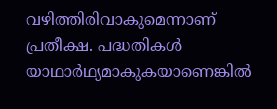വഴിത്തിരിവാകുമെന്നാണ് പ്രതീക്ഷ. പദ്ധതികള്‍ യാഥാര്‍ഥ്യമാകുകയാണെങ്കില്‍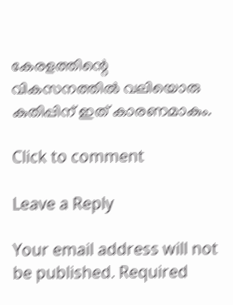കേരളത്തിന്റെ വികസനത്തില്‍ വലിയൊരു കുതിപ്പിന് ഇത് കാരണമാകും.

Click to comment

Leave a Reply

Your email address will not be published. Required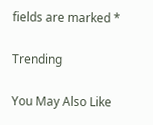fields are marked *

Trending

You May Also Like